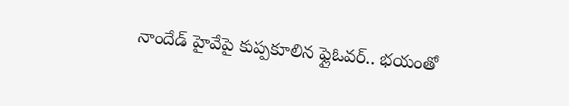నాందేడ్ హైవేపై కుప్పకూలిన ఫ్లైఓవర్.. భయంతో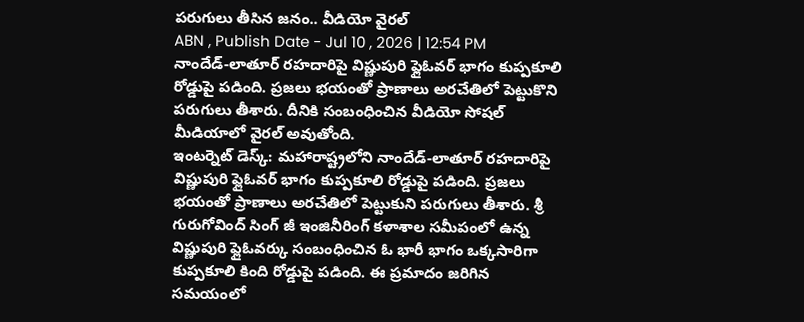పరుగులు తీసిన జనం.. వీడియో వైరల్
ABN , Publish Date - Jul 10 , 2026 | 12:54 PM
నాందేడ్-లాతూర్ రహదారిపై విష్ణుపురి ఫ్లైఓవర్ భాగం కుప్పకూలి రోడ్డుపై పడింది. ప్రజలు భయంతో ప్రాణాలు అరచేతిలో పెట్టుకొని పరుగులు తీశారు. దీనికి సంబంధించిన వీడియో సోషల్ మీడియాలో వైరల్ అవుతోంది.
ఇంటర్నెట్ డెస్క్: మహారాష్ట్రలోని నాందేడ్-లాతూర్ రహదారిపై విష్ణుపురి ఫ్లైఓవర్ భాగం కుప్పకూలి రోడ్డుపై పడింది. ప్రజలు భయంతో ప్రాణాలు అరచేతిలో పెట్టుకుని పరుగులు తీశారు. శ్రీ గురుగోవింద్ సింగ్ జీ ఇంజినీరింగ్ కళాశాల సమీపంలో ఉన్న విష్ణుపురి ఫ్లైఓవర్కు సంబంధించిన ఓ భారీ భాగం ఒక్కసారిగా కుప్పకూలి కింది రోడ్డుపై పడింది. ఈ ప్రమాదం జరిగిన సమయంలో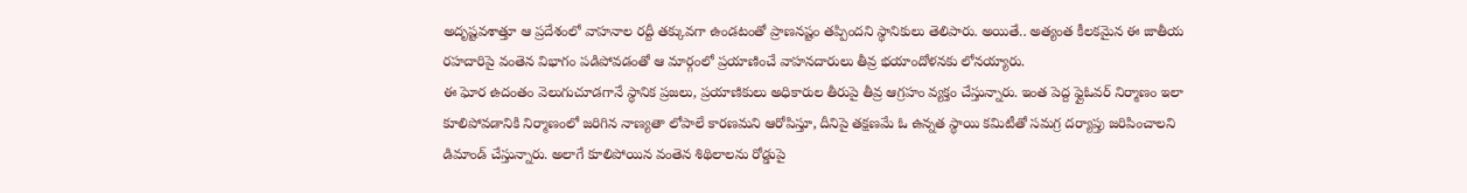అదృష్టవశాత్తూ ఆ ప్రదేశంలో వాహనాల రద్దీ తక్కువగా ఉండటంతో ప్రాణనష్టం తప్పిందని స్థానికులు తెలిపారు. అయితే.. అత్యంత కీలకమైన ఈ జాతీయ రహదారిపై వంతెన విభాగం పడిపోవడంతో ఆ మార్గంలో ప్రయాణించే వాహనదారులు తీవ్ర భయాందోళనకు లోనయ్యారు.
ఈ ఘోర ఉదంతం వెలుగుచూడగానే స్థానిక ప్రజలు, ప్రయాణికులు అధికారుల తీరుపై తీవ్ర ఆగ్రహం వ్యక్తం చేస్తున్నారు. ఇంత పెద్ద ఫ్లైఓవర్ నిర్మాణం ఇలా కూలిపోవడానికి నిర్మాణంలో జరిగిన నాణ్యతా లోపాలే కారణమని ఆరోపిస్తూ, దీనిపై తక్షణమే ఓ ఉన్నత స్థాయి కమిటీతో సమగ్ర దర్యాప్తు జరిపించాలని డిమాండ్ చేస్తున్నారు. అలాగే కూలిపోయిన వంతెన శిథిలాలను రోడ్డుపై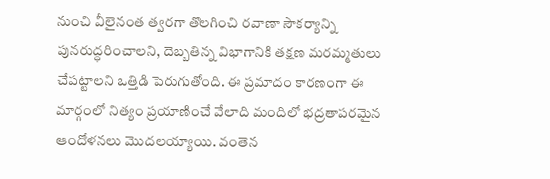నుంచి వీలైనంత త్వరగా తొలగించి రవాణా సౌకర్యాన్ని పునరుద్ధరించాలని, దెబ్బతిన్న విభాగానికి తక్షణ మరమ్మతులు చేపట్టాలని ఒత్తిడి పెరుగుతోంది. ఈ ప్రమాదం కారణంగా ఈ మార్గంలో నిత్యం ప్రయాణించే వేలాది మందిలో భద్రతాపరమైన ఆందోళనలు మొదలయ్యాయి. వంతెన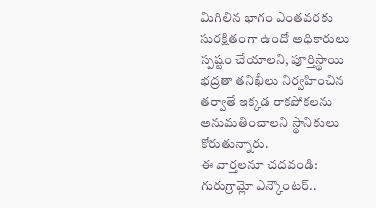మిగిలిన భాగం ఎంతవరకు సురక్షితంగా ఉందో అధికారులు స్పష్టం చేయాలని, పూర్తిస్థాయి భద్రతా తనిఖీలు నిర్వహించిన తర్వాతే ఇక్కడ రాకపోకలను అనుమతించాలని స్థానికులు కోరుతున్నారు.
ఈ వార్తలనూ చదవండి:
గురుగ్రామ్లో ఎన్కౌంటర్..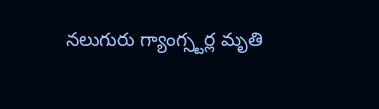నలుగురు గ్యాంగ్స్టర్ల మృతి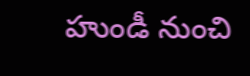హుండీ నుంచి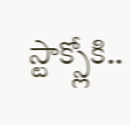స్టాక్స్లోకి..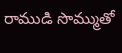రాముడి సొమ్ముతో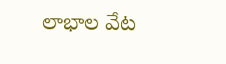లాభాల వేట